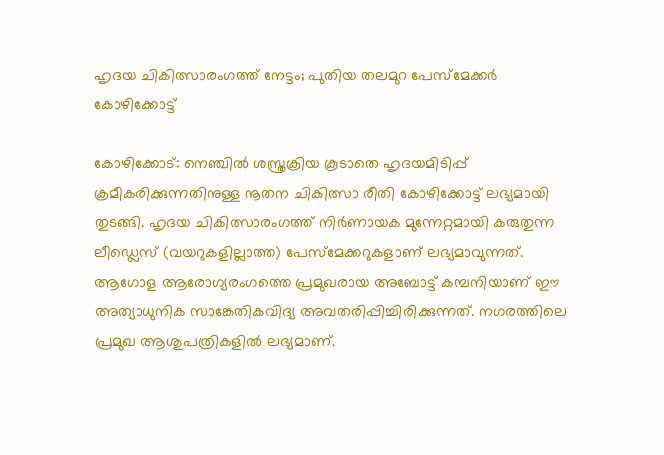ഹൃദയ ചികിത്സാരംഗത്ത് നേട്ടം; പുതിയ തലമുറ പേസ്മേക്കര്‍ കോഴിക്കോട്ട്

കോഴിക്കോട്: നെഞ്ചില്‍ ശസ്ത്രക്രിയ കൂടാതെ ഹൃദയമിടിപ്പ് ക്രമീകരിക്കുന്നതിനുള്ള നൂതന ചികിത്സാ രീതി കോഴിക്കോട്ട് ലഭ്യമായി തുടങ്ങി. ഹൃദയ ചികിത്സാരംഗത്ത് നിര്‍ണായക മുന്നേറ്റമായി കരുതുന്ന ലീഡ്ലെസ് (വയറുകളില്ലാത്ത) പേസ്മേക്കറുകളാണ് ലഭ്യമാവുന്നത്. ആഗോള ആരോഗ്യരംഗത്തെ പ്രമുഖരായ അബോട്ട് കമ്പനിയാണ് ഈ അത്യാധുനിക സാങ്കേതികവിദ്യ അവതരിപ്പിച്ചിരിക്കുന്നത്. നഗരത്തിലെ പ്രമുഖ ആശുപത്രികളില്‍ ലഭ്യമാണ്.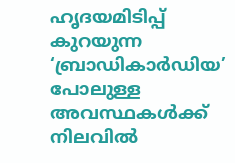ഹൃദയമിടിപ്പ് കുറയുന്ന ‘ബ്രാഡികാര്‍ഡിയ’ പോലുള്ള അവസ്ഥകള്‍ക്ക് നിലവില്‍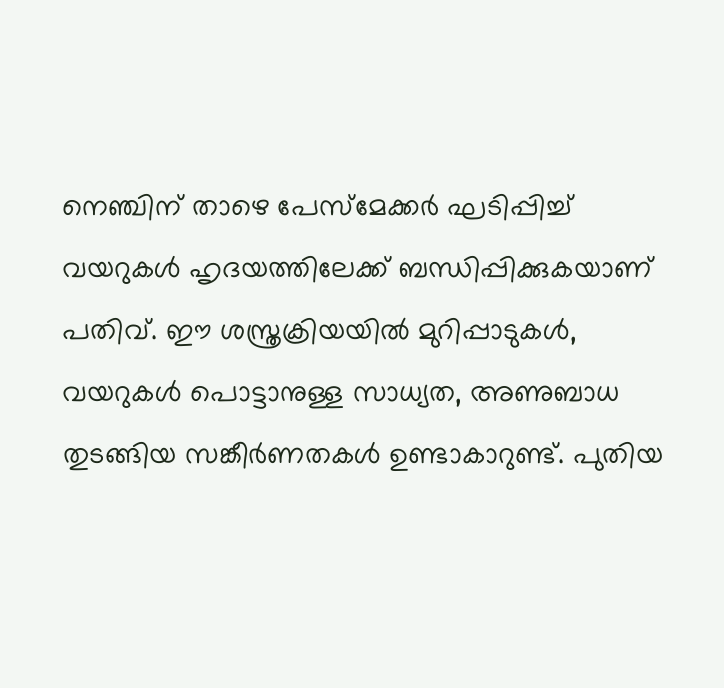നെഞ്ചിന് താഴെ പേസ്മേക്കര്‍ ഘടിപ്പിച്ച് വയറുകള്‍ ഹൃദയത്തിലേക്ക് ബന്ധിപ്പിക്കുകയാണ് പതിവ്. ഈ ശസ്ത്രക്രിയയില്‍ മുറിപ്പാടുകള്‍, വയറുകള്‍ പൊട്ടാനുള്ള സാധ്യത, അണുബാധ തുടങ്ങിയ സങ്കീര്‍ണതകള്‍ ഉണ്ടാകാറുണ്ട്. പുതിയ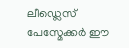ലീഡ്ലെസ് പേസ്മേക്കര്‍ ഈ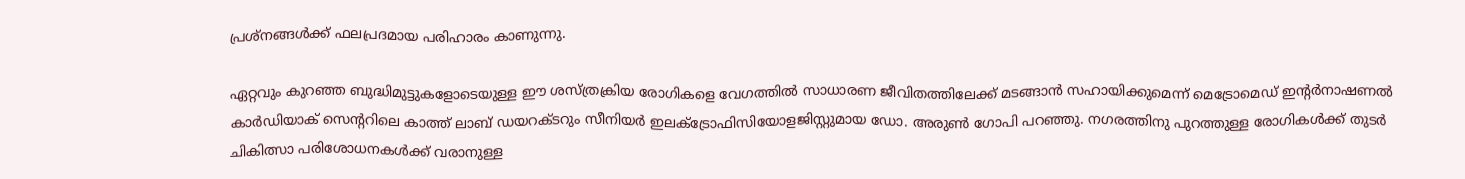പ്രശ്നങ്ങള്‍ക്ക് ഫലപ്രദമായ പരിഹാരം കാണുന്നു.

ഏറ്റവും കുറഞ്ഞ ബുദ്ധിമുട്ടുകളോടെയുള്ള ഈ ശസ്ത്രക്രിയ രോഗികളെ വേഗത്തില്‍ സാധാരണ ജീവിതത്തിലേക്ക് മടങ്ങാന്‍ സഹായിക്കുമെന്ന് മെട്രോമെഡ് ഇന്റര്‍നാഷണല്‍ കാര്‍ഡിയാക് സെന്ററിലെ കാത്ത് ലാബ് ഡയറക്ടറും സീനിയര്‍ ഇലക്ട്രോഫിസിയോളജിസ്റ്റുമായ ഡോ. അരുണ്‍ ഗോപി പറഞ്ഞു. നഗരത്തിനു പുറത്തുള്ള രോഗികള്‍ക്ക് തുടര്‍ ചികിത്സാ പരിശോധനകള്‍ക്ക് വരാനുള്ള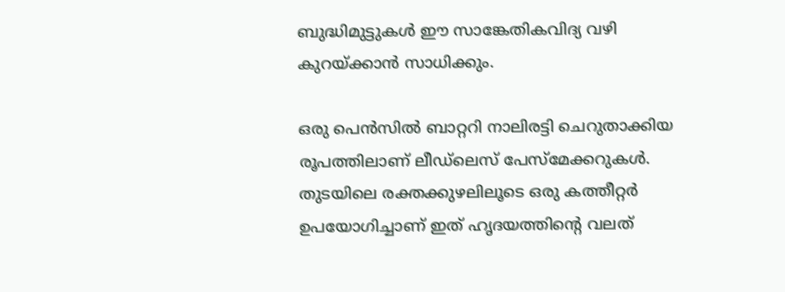ബുദ്ധിമുട്ടുകള്‍ ഈ സാങ്കേതികവിദ്യ വഴി കുറയ്ക്കാന്‍ സാധിക്കും.

ഒരു പെന്‍സില്‍ ബാറ്ററി നാലിരട്ടി ചെറുതാക്കിയ രൂപത്തിലാണ് ലീഡ്ലെസ് പേസ്മേക്കറുകള്‍. തുടയിലെ രക്തക്കുഴലിലൂടെ ഒരു കത്തീറ്റര്‍ ഉപയോഗിച്ചാണ് ഇത് ഹൃദയത്തിന്റെ വലത്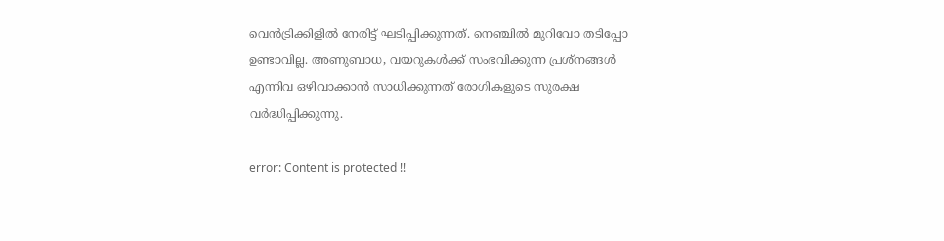വെന്‍ട്രിക്കിളില്‍ നേരിട്ട് ഘടിപ്പിക്കുന്നത്. നെഞ്ചില്‍ മുറിവോ തടിപ്പോ ഉണ്ടാവില്ല. അണുബാധ, വയറുകള്‍ക്ക് സംഭവിക്കുന്ന പ്രശ്‌നങ്ങള്‍ എന്നിവ ഒഴിവാക്കാന്‍ സാധിക്കുന്നത് രോഗികളുടെ സുരക്ഷ വര്‍ദ്ധിപ്പിക്കുന്നു.

error: Content is protected !!